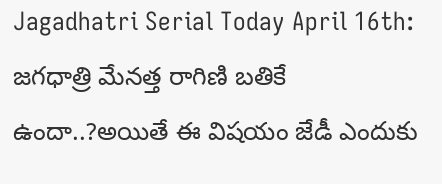Jagadhatri Serial Today April 16th: జగధాత్రి మేనత్త రాగిణి బతికే ఉందా..?అయితే ఈ విషయం జేడీ ఎందుకు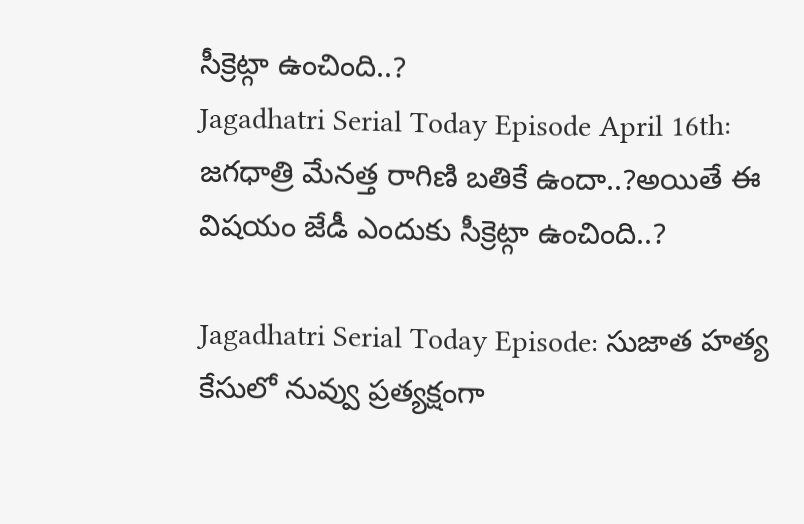సీక్రెట్గా ఉంచింది..?
Jagadhatri Serial Today Episode April 16th: జగధాత్రి మేనత్త రాగిణి బతికే ఉందా..?అయితే ఈ విషయం జేడీ ఎందుకు సీక్రెట్గా ఉంచింది..?

Jagadhatri Serial Today Episode: సుజాత హత్య కేసులో నువ్వు ప్రత్యక్షంగా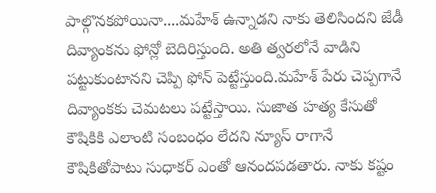పాల్గొనకపోయినా....మహేశ్ ఉన్నాడని నాకు తెలిసిందని జేడీ దివ్యాంకను ఫోన్లో బెదిరిస్తుంది. అతి త్వరలోనే వాడిని పట్టుకుంటానని చెప్పి ఫోన్ పెట్టేస్తుంది.మహేశ్ పేరు చెప్పగానే దివ్యాంకకు చెమటలు పట్టేస్తాయి. సుజాత హత్య కేసుతో కౌషికికి ఎలాంటి సంబంధం లేదని న్యూస్ రాగానే కౌషికితోపాటు సుధాకర్ ఎంతో ఆనందపడతారు. నాకు కష్టం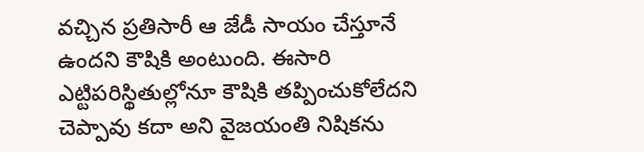వచ్చిన ప్రతిసారీ ఆ జేడీ సాయం చేస్తూనే ఉందని కౌషికి అంటుంది. ఈసారి ఎట్టిపరిస్థితుల్లోనూ కౌషికి తప్పించుకోలేదని చెప్పావు కదా అని వైజయంతి నిషికను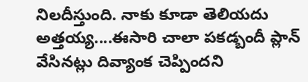నిలదీస్తుంది. నాకు కూడా తెలియదు అత్తయ్య....ఈసారి చాలా పకడ్బందీ ప్లాన్ వేసినట్లు దివ్యాంక చెప్పిందని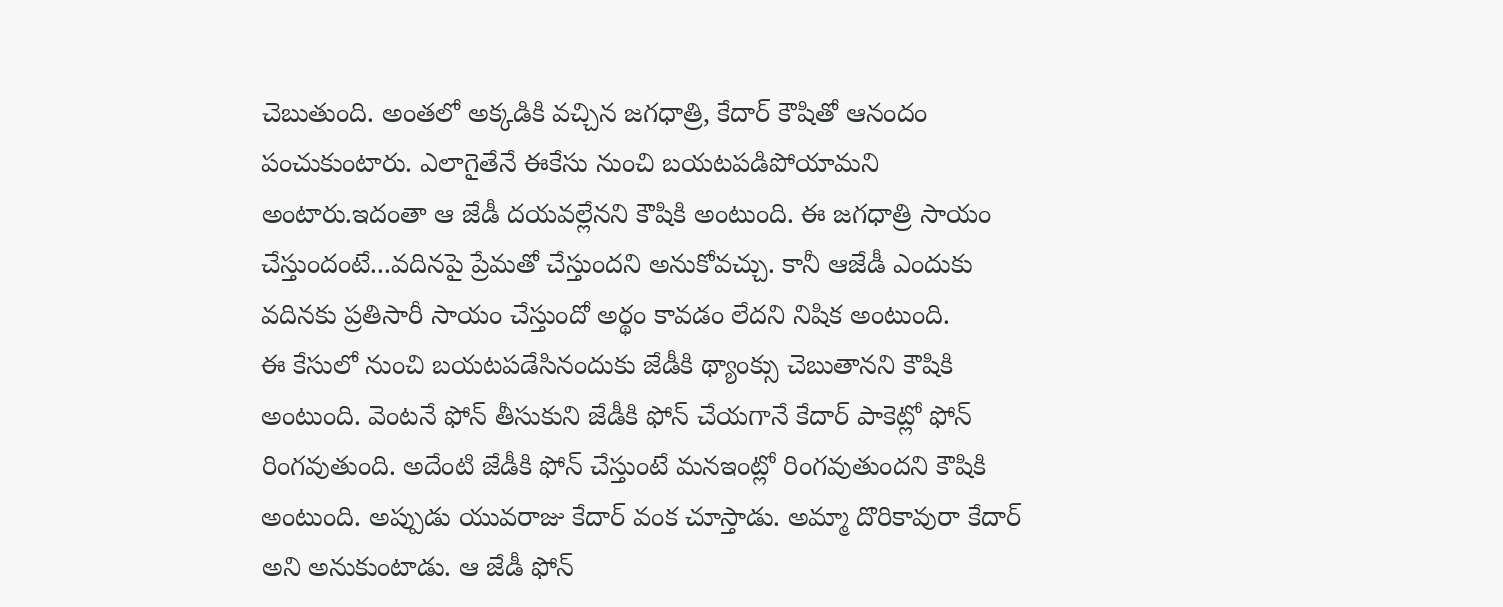చెబుతుంది. అంతలో అక్కడికి వచ్చిన జగధాత్రి, కేదార్ కౌషితో ఆనందం పంచుకుంటారు. ఎలాగైతేనే ఈకేసు నుంచి బయటపడిపోయామని అంటారు.ఇదంతా ఆ జేడీ దయవల్లేనని కౌషికి అంటుంది. ఈ జగధాత్రి సాయం చేస్తుందంటే...వదినపై ప్రేమతో చేస్తుందని అనుకోవచ్చు. కానీ ఆజేడీ ఎందుకు వదినకు ప్రతిసారీ సాయం చేస్తుందో అర్థం కావడం లేదని నిషిక అంటుంది.
ఈ కేసులో నుంచి బయటపడేసినందుకు జేడీకి థ్యాంక్సు చెబుతానని కౌషికి అంటుంది. వెంటనే ఫోన్ తీసుకుని జేడీకి ఫోన్ చేయగానే కేదార్ పాకెట్లో ఫోన్ రింగవుతుంది. అదేంటి జేడీకి ఫోన్ చేస్తుంటే మనఇంట్లో రింగవుతుందని కౌషికి అంటుంది. అప్పుడు యువరాజు కేదార్ వంక చూస్తాడు. అమ్మా దొరికావురా కేదార్ అని అనుకుంటాడు. ఆ జేడీ ఫోన్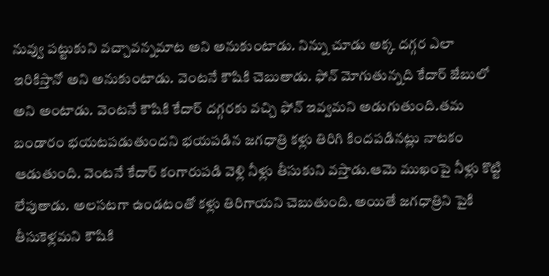నువ్వు పట్టుకుని వచ్చావన్నమాట అని అనుకుంటాడు. నిన్ను చూడు అక్క దగ్గర ఎలా ఇరికిస్తానో అని అనుకుంటాడు. వెంటనే కౌషికి చెబుతాడు. ఫోన్ మోగుతున్నది కేదార్ జేబులో అని అంటాడు. వెంటనే కౌషికి కేదార్ దగ్గరకు వచ్చి ఫోన్ ఇవ్వమని అడుగుతుంది.తమ బండారం భయటపడుతుందని భయపడిన జగధాత్రి కళ్లు తిరిగి కిందపడినట్లు నాటకం ఆడుతుంది. వెంటనే కేదార్ కంగారుపడి వెళ్లి నీళ్లు తీసుకుని వస్తాడు.ఆమె ముఖంపై నీళ్లు కొట్టి లేపుతాడు. అలసటగా ఉండటంతో కళ్లు తిరిగాయని చెబుతుంది. అయితే జగధాత్రిని పైకి తీసుకెళ్లమని కౌషికి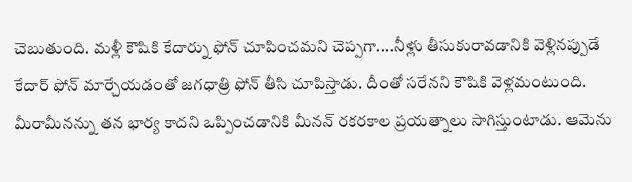చెబుతుంది. మళ్లీ కౌషికి కేదార్ను ఫోన్ చూపించమని చెప్పగా....నీళ్లు తీసుకురావడానికి వెళ్లినప్పుడే కేదార్ ఫోన్ మార్చేయడంతో జగధాత్రి ఫోన్ తీసి చూపిస్తాడు. దీంతో సరేనని కౌషికి వెళ్లమంటుంది.
మీరామీనన్ను తన భార్య కాదని ఒప్పించడానికి మీనన్ రకరకాల ప్రయత్నాలు సాగిస్తుంటాడు. ఆమెను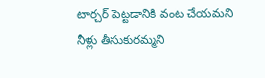టార్చర్ పెట్టడానికి వంట చేయమని నీళ్లు తీసుకురమ్మని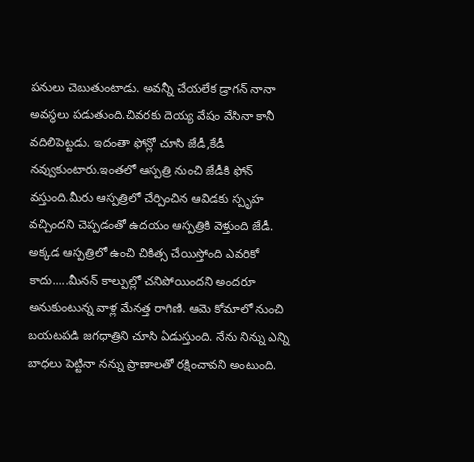పనులు చెబుతుంటాడు. అవన్నీ చేయలేక డ్రాగన్ నానా అవస్థలు పడుతుంది.చివరకు దెయ్య వేషం వేసినా కానీ వదిలిపెట్టడు. ఇదంతా ఫోన్లో చూసి జేడీ,కేడీ నవ్వుకుంటారు.ఇంతలో ఆస్పత్రి నుంచి జేడీకి ఫోన్ వస్తుంది.మీరు ఆస్పత్రిలో చేర్పించిన ఆవిడకు స్పృహ వచ్చిందని చెప్పడంతో ఉదయం ఆస్పత్రికి వెళ్తుంది జేడీ. అక్కడ ఆస్పత్రిలో ఉంచి చికిత్స చేయిస్తోంది ఎవరికో కాదు.....మీనన్ కాల్పుల్లో చనిపోయిందని అందరూ అనుకుంటున్న వాళ్ల మేనత్త రాగిణి. ఆమె కోమాలో నుంచి బయటపడి జగధాత్రిని చూసి ఏడుస్తుంది. నేను నిన్ను ఎన్ని బాధలు పెట్టినా నన్ను ప్రాణాలతో రక్షించావని అంటుంది.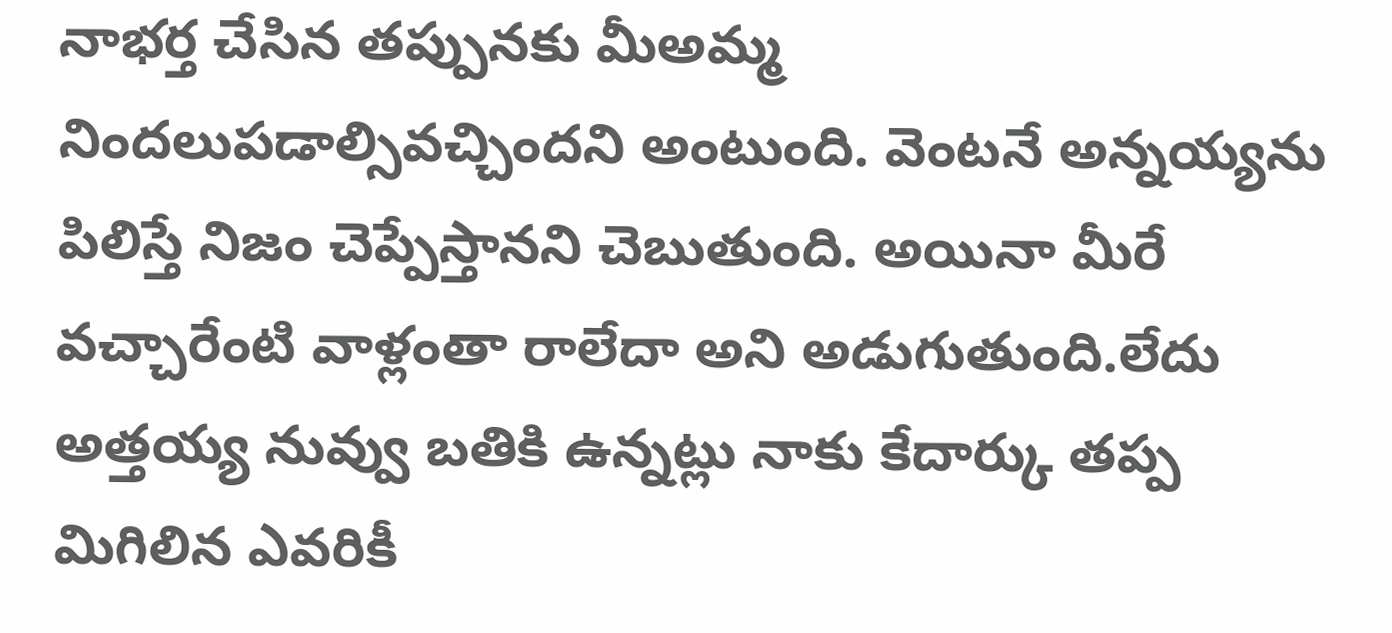నాభర్త చేసిన తప్పునకు మీఅమ్మ నిందలుపడాల్సివచ్చిందని అంటుంది. వెంటనే అన్నయ్యను పిలిస్తే నిజం చెప్పేస్తానని చెబుతుంది. అయినా మీరే వచ్చారేంటి వాళ్లంతా రాలేదా అని అడుగుతుంది.లేదు అత్తయ్య నువ్వు బతికి ఉన్నట్లు నాకు కేదార్కు తప్ప మిగిలిన ఎవరికీ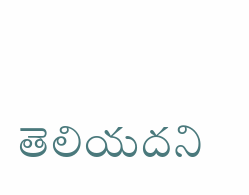తెలియదని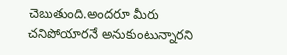చెబుతుంది.అందరూ మీరు చనిపోయారనే అనుకుంటున్నారని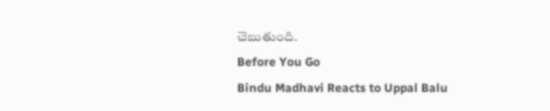చెబుతుంది.
Before You Go
Bindu Madhavi Reacts to Uppal Balu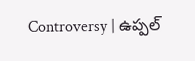Controversy | ఉప్పల్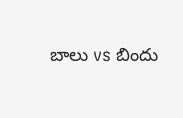బాలు vs బిందు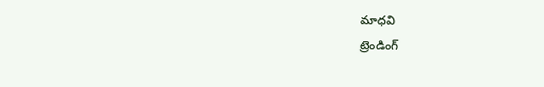మాధవి
ట్రెండింగ్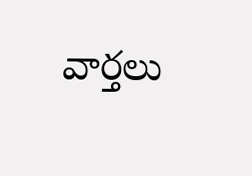వార్తలు